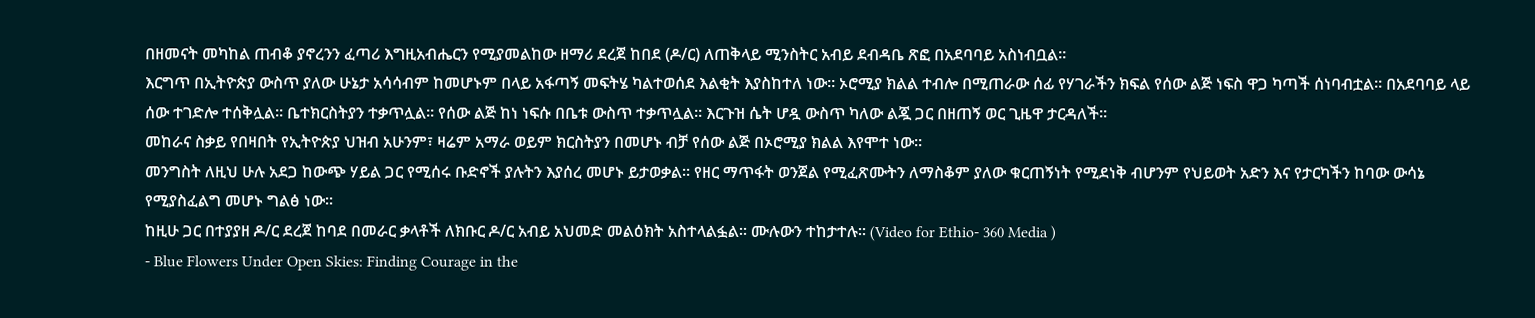በዘመናት መካከል ጠብቆ ያኖረንን ፈጣሪ እግዚአብሔርን የሚያመልከው ዘማሪ ደረጀ ከበደ (ዶ/ር) ለጠቅላይ ሚንስትር አብይ ደብዳቤ ጽፎ በአደባባይ አስነብቧል።
እርግጥ በኢትዮጵያ ውስጥ ያለው ሁኔታ አሳሳብም ከመሆኑም በላይ አፋጣኝ መፍትሄ ካልተወሰደ እልቂት እያስከተለ ነው። ኦሮሚያ ክልል ተብሎ በሚጠራው ሰፊ የሃገራችን ክፍል የሰው ልጅ ነፍስ ዋጋ ካጣች ሰነባብቷል። በአደባባይ ላይ ሰው ተገድሎ ተሰቅሏል። ቤተክርስትያን ተቃጥሏል። የሰው ልጅ ከነ ነፍሱ በቤቱ ውስጥ ተቃጥሏል። እርጉዝ ሴት ሆዷ ውስጥ ካለው ልጇ ጋር በዘጠኝ ወር ጊዜዋ ታርዳለች።
መከራና ስቃይ የበዛበት የኢትዮጵያ ህዝብ አሁንም፣ ዛሬም አማራ ወይም ክርስትያን በመሆኑ ብቻ የሰው ልጅ በኦሮሚያ ክልል እየሞተ ነው።
መንግስት ለዚህ ሁሉ አደጋ ከውጭ ሃይል ጋር የሚሰሩ ቡድኖች ያሉትን እያሰረ መሆኑ ይታወቃል። የዘር ማጥፋት ወንጀል የሚፈጽሙትን ለማስቆም ያለው ቁርጠኝነት የሚደነቅ ብሆንም የህይወት አድን እና የታርካችን ከባው ውሳኔ የሚያስፈልግ መሆኑ ግልፅ ነው።
ከዚሁ ጋር በተያያዘ ዶ/ር ደረጀ ከባደ በመራር ቃላቶች ለክቡር ዶ/ር አብይ አህመድ መልዕክት አስተላልፏል። ሙሉውን ተከታተሉ። (Video for Ethio- 360 Media )
- Blue Flowers Under Open Skies: Finding Courage in the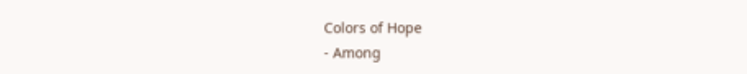Colors of Hope
- Among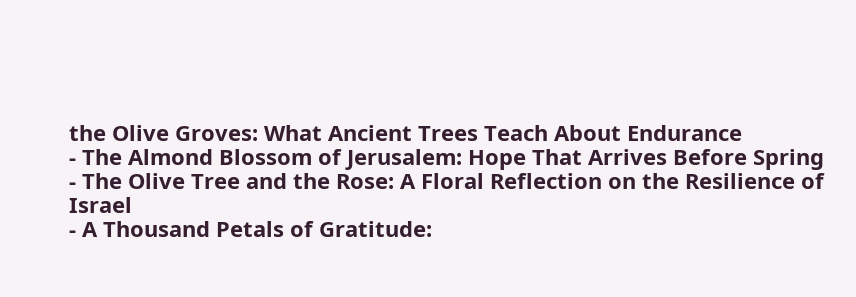the Olive Groves: What Ancient Trees Teach About Endurance
- The Almond Blossom of Jerusalem: Hope That Arrives Before Spring
- The Olive Tree and the Rose: A Floral Reflection on the Resilience of Israel
- A Thousand Petals of Gratitude: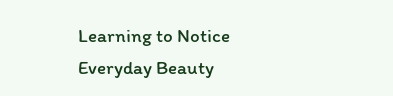Learning to Notice Everyday Beauty